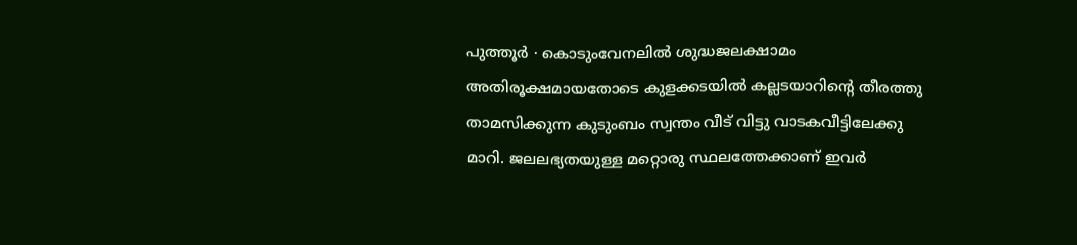പുത്തൂർ ∙ കൊടുംവേനലിൽ ശുദ്ധജലക്ഷാമം അതിരൂക്ഷമായതോടെ കുളക്കടയിൽ കല്ലടയാറിന്റെ തീരത്തു താമസിക്കുന്ന കുടുംബം സ്വന്തം വീട് വിട്ടു വാടകവീട്ടിലേക്കു മാറി. ജലലഭ്യതയുള്ള മറ്റൊരു സ്ഥലത്തേക്കാണ് ഇവർ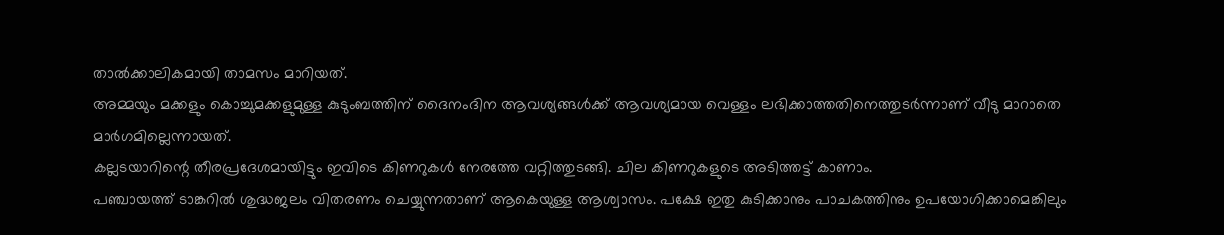താൽക്കാലികമായി താമസം മാറിയത്.
അമ്മയും മക്കളും കൊച്ചുമക്കളുമുള്ള കുടുംബത്തിന് ദൈനംദിന ആവശ്യങ്ങൾക്ക് ആവശ്യമായ വെള്ളം ലഭിക്കാത്തതിനെത്തുടർന്നാണ് വീടു മാറാതെ മാർഗമില്ലെന്നായത്.
കല്ലടയാറിന്റെ തീരപ്രദേശമായിട്ടും ഇവിടെ കിണറുകൾ നേരത്തേ വറ്റിത്തുടങ്ങി. ചില കിണറുകളുടെ അടിത്തട്ട് കാണാം.
പഞ്ചായത്ത് ടാങ്കറിൽ ശുദ്ധജലം വിതരണം ചെയ്യുന്നതാണ് ആകെയുള്ള ആശ്വാസം. പക്ഷേ ഇതു കുടിക്കാനും പാചകത്തിനും ഉപയോഗിക്കാമെങ്കിലും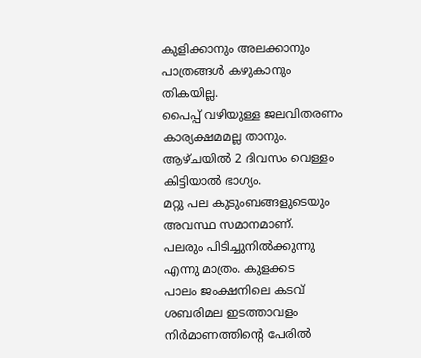കുളിക്കാനും അലക്കാനും പാത്രങ്ങൾ കഴുകാനും തികയില്ല.
പൈപ്പ് വഴിയുള്ള ജലവിതരണം കാര്യക്ഷമമല്ല താനും. ആഴ്ചയിൽ 2 ദിവസം വെള്ളം കിട്ടിയാൽ ഭാഗ്യം.
മറ്റു പല കുടുംബങ്ങളുടെയും അവസ്ഥ സമാനമാണ്.
പലരും പിടിച്ചുനിൽക്കുന്നു എന്നു മാത്രം. കുളക്കട
പാലം ജംക്ഷനിലെ കടവ് ശബരിമല ഇടത്താവളം നിർമാണത്തിന്റെ പേരിൽ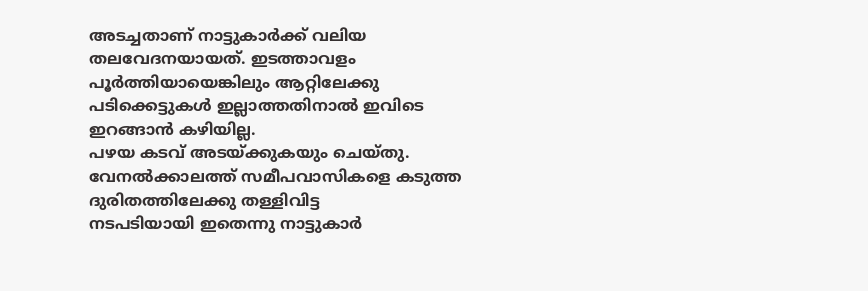അടച്ചതാണ് നാട്ടുകാർക്ക് വലിയ തലവേദനയായത്. ഇടത്താവളം പൂർത്തിയായെങ്കിലും ആറ്റിലേക്കു പടിക്കെട്ടുകൾ ഇല്ലാത്തതിനാൽ ഇവിടെ ഇറങ്ങാൻ കഴിയില്ല.
പഴയ കടവ് അടയ്ക്കുകയും ചെയ്തു. വേനൽക്കാലത്ത് സമീപവാസികളെ കടുത്ത ദുരിതത്തിലേക്കു തള്ളിവിട്ട
നടപടിയായി ഇതെന്നു നാട്ടുകാർ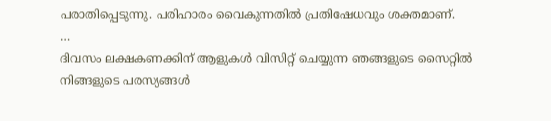പരാതിപ്പെടുന്നു. പരിഹാരം വൈകുന്നതിൽ പ്രതിഷേധവും ശക്തമാണ്.
…
ദിവസം ലക്ഷകണക്കിന് ആളുകൾ വിസിറ്റ് ചെയ്യുന്ന ഞങ്ങളുടെ സൈറ്റിൽ നിങ്ങളുടെ പരസ്യങ്ങൾ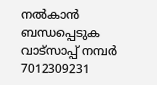നൽകാൻ ബന്ധപ്പെടുക വാട്സാപ്പ് നമ്പർ 7012309231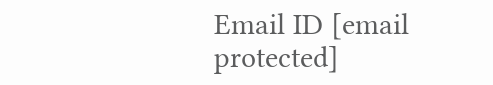Email ID [email protected]